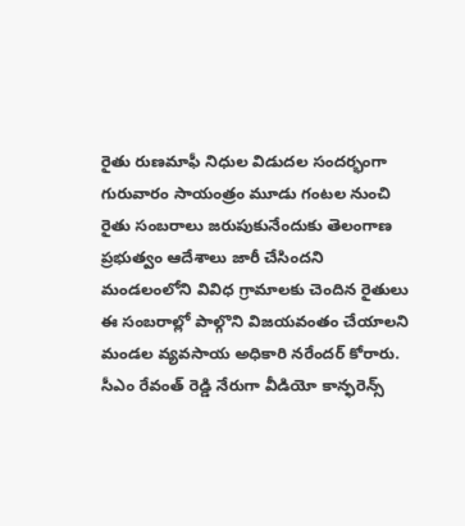రైతు రుణమాఫీ నిధుల విడుదల సందర్భంగా గురువారం సాయంత్రం మూడు గంటల నుంచి రైతు సంబరాలు జరుపుకునేందుకు తెలంగాణ ప్రభుత్వం ఆదేశాలు జారీ చేసిందని మండలంలోని వివిధ గ్రామాలకు చెందిన రైతులు ఈ సంబరాల్లో పాల్గొని విజయవంతం చేయాలని మండల వ్యవసాయ అధికారి నరేందర్ కోరారు.
సీఎం రేవంత్ రెడ్డి నేరుగా వీడియో కాన్ఫరెన్స్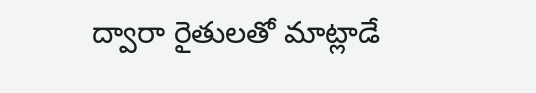ద్వారా రైతులతో మాట్లాడే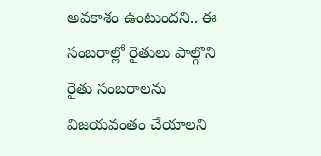అవకాశం ఉంటుందని.. ఈ సంబరాల్లో రైతులు పాల్గొని రైతు సంబరాలను విజయవంతం చేయాలని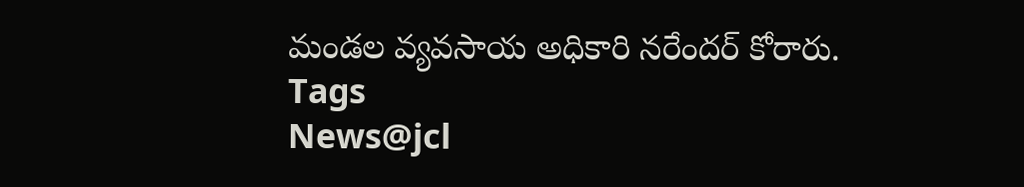మండల వ్యవసాయ అధికారి నరేందర్ కోరారు.
Tags
News@jcl